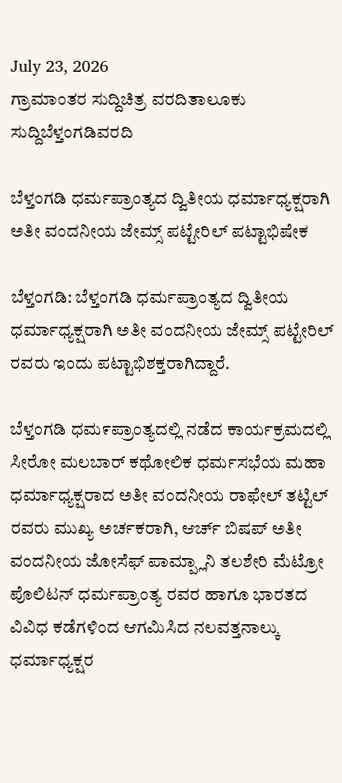July 23, 2026
ಗ್ರಾಮಾಂತರ ಸುದ್ದಿಚಿತ್ರ ವರದಿತಾಲೂಕು ಸುದ್ದಿಬೆಳ್ತಂಗಡಿವರದಿ

ಬೆಳ್ತಂಗಡಿ ಧರ್ಮಪ್ರಾಂತ್ಯದ ದ್ವಿತೀಯ ಧರ್ಮಾಧ್ಯಕ್ಷರಾಗಿ ಅತೀ ವಂದನೀಯ ಜೇಮ್ಸ್ ಪಟ್ಟೇರಿಲ್ ಪಟ್ಟಾಭಿಷೇಕ

ಬೆಳ್ತಂಗಡಿ: ಬೆಳ್ತಂಗಡಿ ಧರ್ಮಪ್ರಾಂತ್ಯದ ದ್ವಿತೀಯ ಧರ್ಮಾಧ್ಯಕ್ಷರಾಗಿ ಅತೀ ವಂದನೀಯ ಜೇಮ್ಸ್ ಪಟ್ಟೇರಿಲ್ ರವರು ಇಂದು ಪಟ್ಟಾಭಿಶಕ್ತರಾಗಿದ್ದಾರೆ.

ಬೆಳ್ತಂಗಡಿ ಧಮ೯ಪ್ರಾಂತ್ಯದಲ್ಲಿ ನಡೆದ ಕಾರ್ಯಕ್ರಮದಲ್ಲಿ ಸೀರೋ ಮಲಬಾರ್ ಕಥೋಲಿಕ ಧರ್ಮಸಭೆಯ ಮಹಾ ಧರ್ಮಾಧ್ಯಕ್ಷರಾದ ಅತೀ ವಂದನೀಯ ರಾಫೇಲ್ ತಟ್ಟಿಲ್ ರವರು ಮುಖ್ಯ ಅರ್ಚಕರಾಗಿ, ಆರ್ಚ್ ಬಿಷಪ್ ಅತೀ ವಂದನೀಯ ಜೋಸೆಫ್ ಪಾಮ್ಪ್ಲಾನಿ ತಲಶೇರಿ ಮೆಟ್ರೋ ಪೊಲಿಟನ್ ಧರ್ಮಪ್ರಾಂತ್ಯ ರವರ ಹಾಗೂ ಭಾರತದ ವಿವಿಧ ಕಡೆಗಳಿಂದ ಆಗಮಿಸಿದ ನಲವತ್ತನಾಲ್ಕು ಧರ್ಮಾಧ್ಯಕ್ಷರ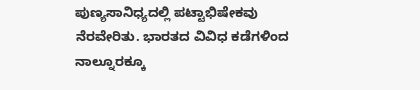ಪುಣ್ಯಸಾನಿಧ್ಯದಲ್ಲಿ ಪಟ್ಟಾಭಿಷೇಕವು ನೆರವೇರಿತು. ಭಾರತದ ವಿವಿಧ ಕಡೆಗಳಿಂದ ನಾಲ್ನೂರಕ್ಕೂ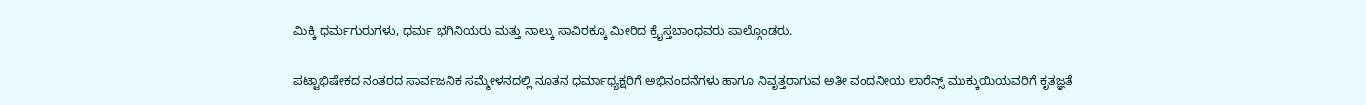ಮಿಕ್ಕಿ ಧರ್ಮಗುರುಗಳು, ಧರ್ಮ ಭಗಿನಿಯರು ಮತ್ತು ನಾಲ್ಕು ಸಾವಿರಕ್ಕೂ ಮೀರಿದ ಕ್ರೈಸ್ತಬಾಂಧವರು ಪಾಲ್ಗೊಂಡರು.

ಪಟ್ಟಾಭಿಷೇಕದ ನಂತರದ ಸಾರ್ವಜನಿಕ ಸಮ್ಮೇಳನದಲ್ಲಿ ನೂತನ ಧರ್ಮಾಧ್ಯಕ್ಷರಿಗೆ ಅಭಿನಂದನೆಗಳು ಹಾಗೂ ನಿವೃತ್ತರಾಗುವ ಅತೀ ವಂದನೀಯ ಲಾರೆನ್ಸ್ ಮುಕ್ಕುಯಿಯವರಿಗೆ ಕೃತಜ್ಞತೆ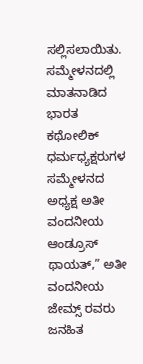ಸಲ್ಲಿಸಲಾಯಿತು. ಸಮ್ಮೇಳನದಲ್ಲಿ ಮಾತನಾಡಿದ ಭಾರತ ಕಥೋಲಿಕ್ ಧರ್ಮಧ್ಯಕ್ಷರುಗಳ ಸಮ್ಮೇಳನದ ಅಧ್ಯಕ್ಷ ಅತೀ ವಂದನೀಯ ಆಂಡ್ರೂಸ್ ಥಾಯತ್,” ಅತೀ ವಂದನೀಯ ಜೇಮ್ಸ್ ರವರು ಜನಹಿತ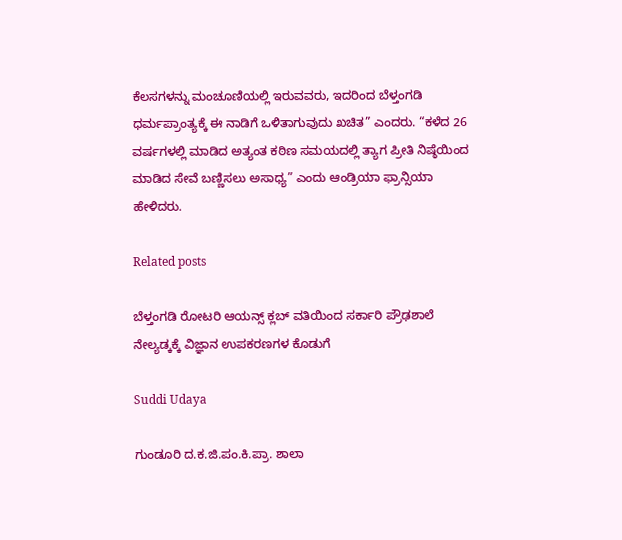ಕೆಲಸಗಳನ್ನು ಮಂಚೂಣಿಯಲ್ಲಿ ಇರುವವರು, ಇದರಿಂದ ಬೆಳ್ತಂಗಡಿ ಧರ್ಮಪ್ರಾಂತ್ಯಕ್ಕೆ ಈ ನಾಡಿಗೆ ಒಳಿತಾಗುವುದು ಖಚಿತ” ಎಂದರು. “ಕಳೆದ 26 ವರ್ಷಗಳಲ್ಲಿ ಮಾಡಿದ ಅತ್ಯಂತ ಕಠಿಣ ಸಮಯದಲ್ಲಿ ತ್ಯಾಗ ಪ್ರೀತಿ ನಿಷ್ಠೆಯಿಂದ ಮಾಡಿದ ಸೇವೆ ಬಣ್ಣಿಸಲು ಅಸಾಧ್ಯ” ಎಂದು ಆಂಡ್ರಿಯಾ ಫ್ರಾನ್ಸಿಯಾ ಹೇಳಿದರು.

Related posts

ಬೆಳ್ತಂಗಡಿ ರೋಟರಿ ಆಯನ್ಸ್ ಕ್ಲಬ್ ವತಿಯಿಂದ ಸರ್ಕಾರಿ ಪ್ರೌಢಶಾಲೆ ನೇಲ್ಯಡ್ಕಕ್ಕೆ ವಿಜ್ಞಾನ ಉಪಕರಣಗಳ ಕೊಡುಗೆ

Suddi Udaya

ಗುಂಡೂರಿ ದ.ಕ.ಜಿ.ಪಂ.ಕಿ.ಪ್ರಾ. ಶಾಲಾ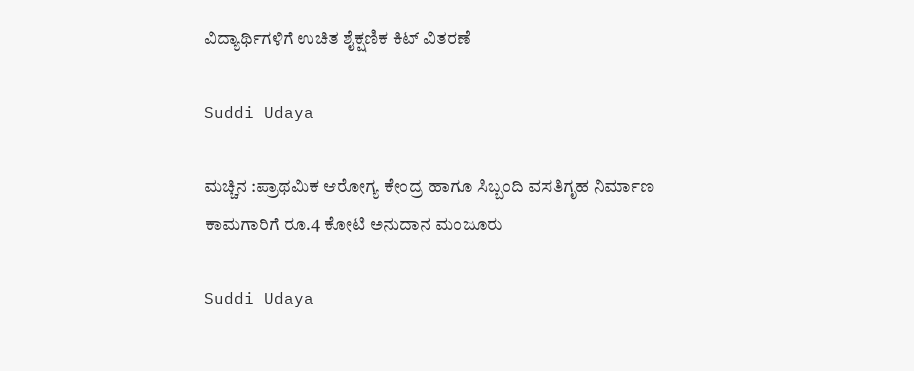ವಿದ್ಯಾರ್ಥಿಗಳಿಗೆ ಉಚಿತ ಶೈಕ್ಷಣಿಕ ಕಿಟ್ ವಿತರಣೆ

Suddi Udaya

ಮಚ್ಚಿನ :ಪ್ರಾಥಮಿಕ ಆರೋಗ್ಯ ಕೇಂದ್ರ ಹಾಗೂ ಸಿಬ್ಬಂದಿ ವಸತಿಗೃಹ ನಿರ್ಮಾಣ ಕಾಮಗಾರಿಗೆ ರೂ.4 ಕೋಟಿ ಅನುದಾನ ಮಂಜೂರು

Suddi Udaya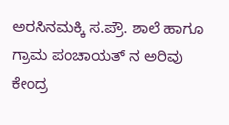ಅರಸಿನಮಕ್ಕಿ ಸ.ಪ್ರೌ. ಶಾಲೆ ಹಾಗೂ ಗ್ರಾಮ ಪಂಚಾಯತ್ ನ ಅರಿವು ಕೇಂದ್ರ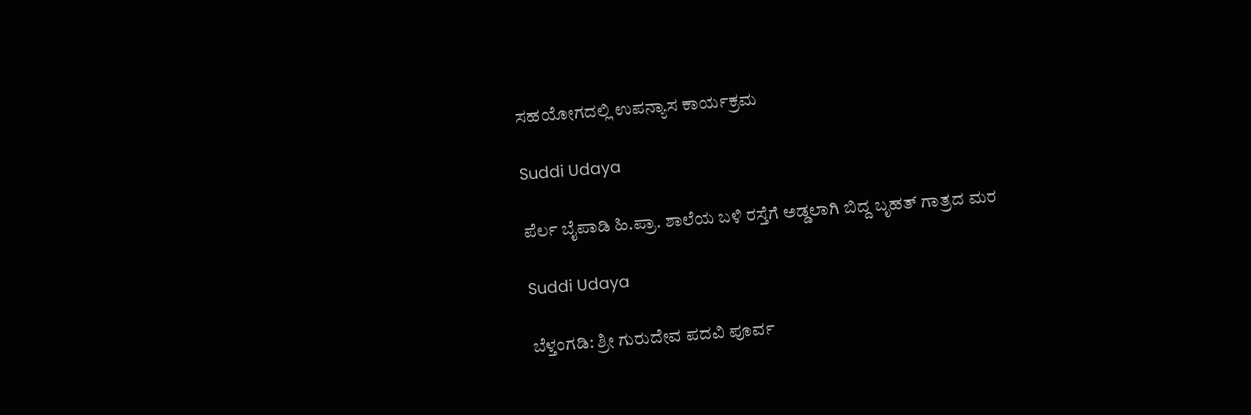ಸಹಯೋಗದಲ್ಲಿ ಉಪನ್ಯಾಸ ಕಾರ್ಯಕ್ರಮ

Suddi Udaya

ಪೆರ್ಲ ಬೈಪಾಡಿ ಹಿ.ಪ್ರಾ. ಶಾಲೆಯ ಬಳಿ ರಸ್ತೆಗೆ ಅಡ್ಡಲಾಗಿ ಬಿದ್ದ ಬೃಹತ್ ಗಾತ್ರದ ಮರ

Suddi Udaya

ಬೆಳ್ತಂಗಡಿ: ಶ್ರೀ ಗುರುದೇವ ಪದವಿ ಪೂರ್ವ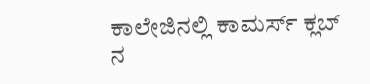ಕಾಲೇಜಿನಲ್ಲಿ ಕಾಮರ್ಸ್ ಕ್ಲಬ್ ನ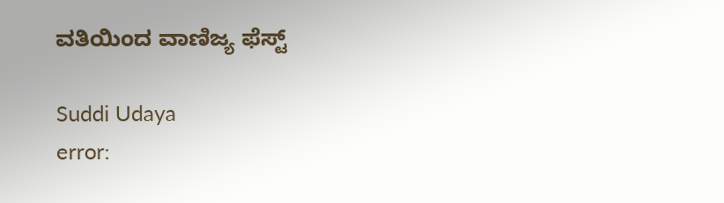ವತಿಯಿಂದ ವಾಣಿಜ್ಯ ಫೆಸ್ಟ್

Suddi Udaya
error: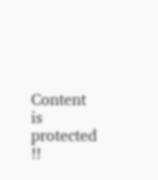Content is protected !!